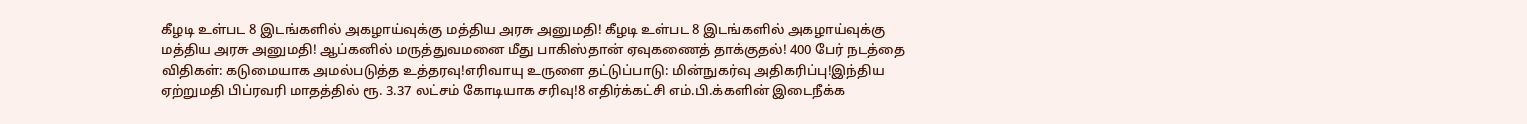கீழடி உள்பட 8 இடங்களில் அகழாய்வுக்கு மத்திய அரசு அனுமதி! கீழடி உள்பட 8 இடங்களில் அகழாய்வுக்கு மத்திய அரசு அனுமதி! ஆப்கனில் மருத்துவமனை மீது பாகிஸ்தான் ஏவுகணைத் தாக்குதல்! 400 பேர் நடத்தை விதிகள்: கடுமையாக அமல்படுத்த உத்தரவு!எரிவாயு உருளை தட்டுப்பாடு: மின்நுகர்வு அதிகரிப்பு!இந்திய ஏற்றுமதி பிப்ரவரி மாதத்தில் ரூ. 3.37 லட்சம் கோடியாக சரிவு!8 எதிர்க்கட்சி எம்.பி.க்களின் இடைநீக்க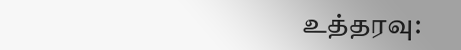உத்தரவு: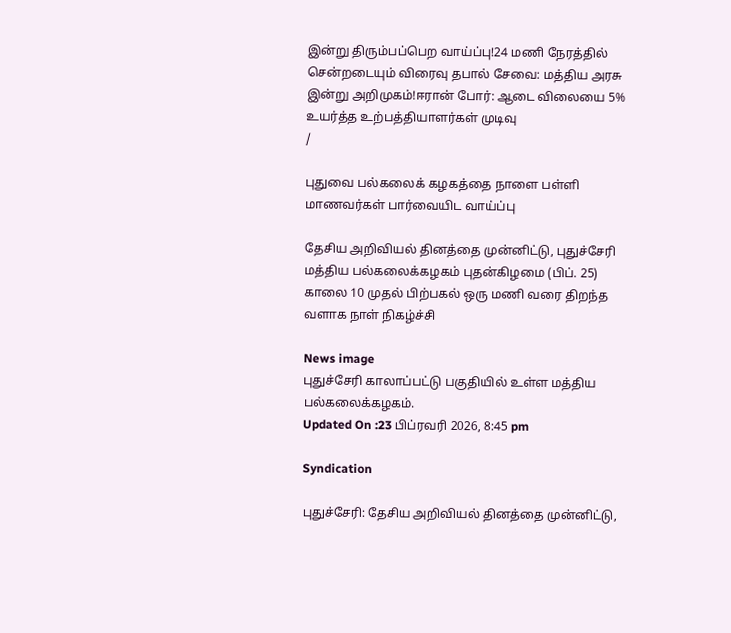இன்று திரும்பப்பெற வாய்ப்பு!24 மணி நேரத்தில் சென்றடையும் விரைவு தபால் சேவை: மத்திய அரசு இன்று அறிமுகம்!ஈரான் போர்: ஆடை விலையை 5% உயர்த்த உற்பத்தியாளர்கள் முடிவு
/

புதுவை பல்கலைக் கழகத்தை நாளை பள்ளி மாணவர்கள் பார்வையிட வாய்ப்பு

தேசிய அறிவியல் தினத்தை முன்னிட்டு, புதுச்சேரி மத்திய பல்கலைக்கழகம் புதன்கிழமை (பிப். 25) காலை 10 முதல் பிற்பகல் ஒரு மணி வரை திறந்த வளாக நாள் நிகழ்ச்சி

News image
புதுச்சேரி காலாப்பட்டு பகுதியில் உள்ள மத்திய பல்கலைக்கழகம்.
Updated On :23 பிப்ரவரி 2026, 8:45 pm

Syndication

புதுச்சேரி: தேசிய அறிவியல் தினத்தை முன்னிட்டு,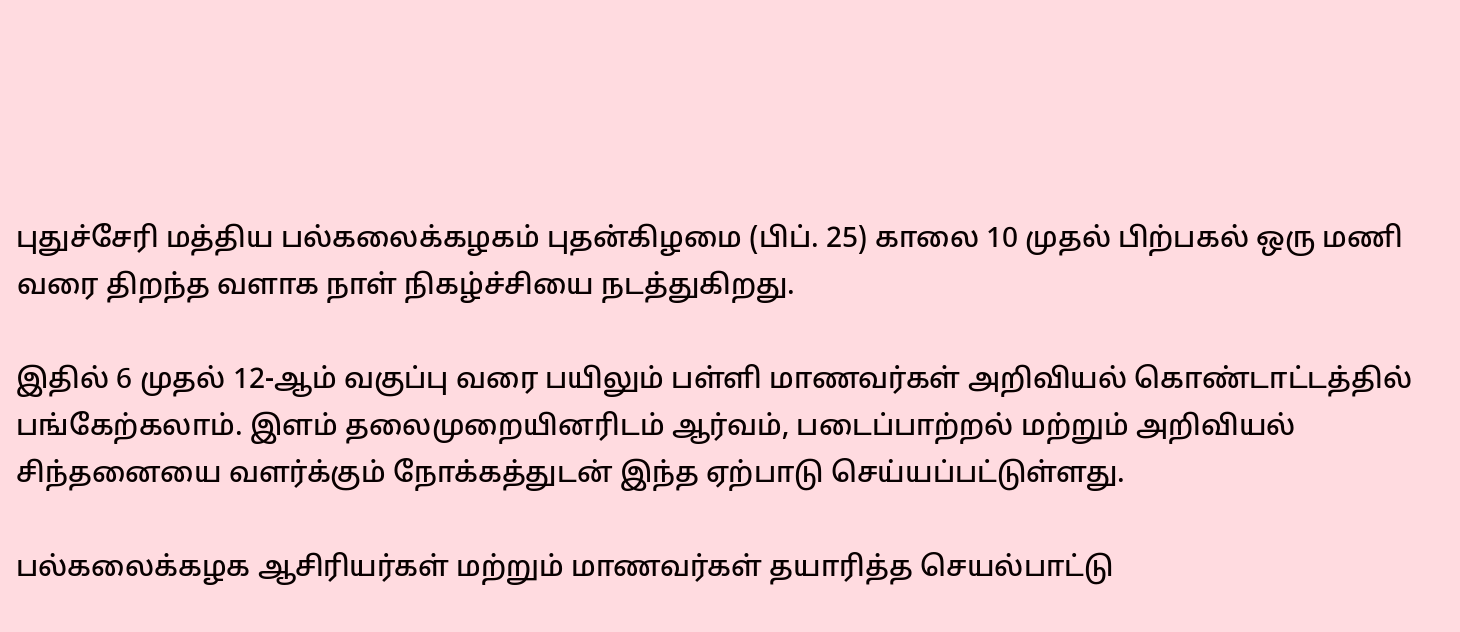புதுச்சேரி மத்திய பல்கலைக்கழகம் புதன்கிழமை (பிப். 25) காலை 10 முதல் பிற்பகல் ஒரு மணி வரை திறந்த வளாக நாள் நிகழ்ச்சியை நடத்துகிறது.

இதில் 6 முதல் 12-ஆம் வகுப்பு வரை பயிலும் பள்ளி மாணவர்கள் அறிவியல் கொண்டாட்டத்தில் பங்கேற்கலாம். இளம் தலைமுறையினரிடம் ஆர்வம், படைப்பாற்றல் மற்றும் அறிவியல் சிந்தனையை வளர்க்கும் நோக்கத்துடன் இந்த ஏற்பாடு செய்யப்பட்டுள்ளது.

பல்கலைக்கழக ஆசிரியர்கள் மற்றும் மாணவர்கள் தயாரித்த செயல்பாட்டு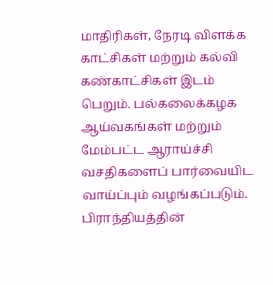மாதிரிகள், நேரடி விளக்க காட்சிகள் மற்றும் கல்வி கண்காட்சிகள் இடம் பெறும். பல்கலைக்கழக ஆய்வகங்கள் மற்றும் மேம்பட்ட ஆராய்ச்சி வசதிகளைப் பார்வையிட வாய்ப்பும் வழங்கப்படும். பிராந்தியத்தின்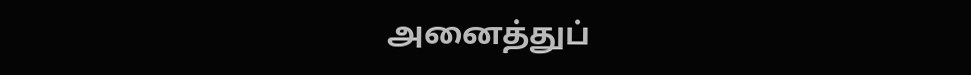அனைத்துப்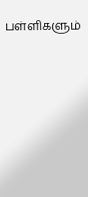பள்ளிகளும்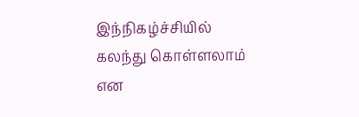இந்நிகழ்ச்சியில் கலந்து கொள்ளலாம் என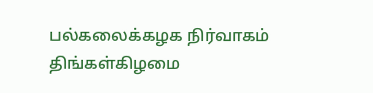பல்கலைக்கழக நிர்வாகம் திங்கள்கிழமை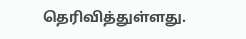தெரிவித்துள்ளது.